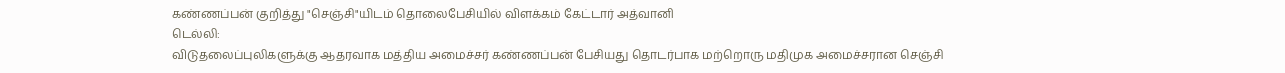கண்ணப்பன் குறித்து "செஞ்சி"யிடம் தொலைபேசியில் விளக்கம் கேட்டார் அத்வானி
டெல்லி:
விடுதலைப்புலிகளுக்கு ஆதரவாக மத்திய அமைச்சர் கண்ணப்பன் பேசியது தொடர்பாக மற்றொரு மதிமுக அமைச்சரான செஞ்சி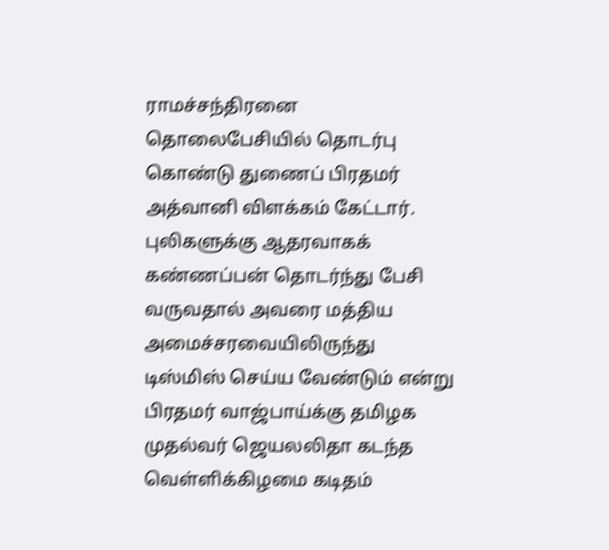ராமச்சந்திரனை தொலைபேசியில் தொடர்பு கொண்டு துணைப் பிரதமர் அத்வானி விளக்கம் கேட்டார்.
புலிகளுக்கு ஆதரவாகக் கண்ணப்பன் தொடர்ந்து பேசி வருவதால் அவரை மத்திய அமைச்சரவையிலிருந்து டிஸ்மிஸ் செய்ய வேண்டும் என்று பிரதமர் வாஜ்பாய்க்கு தமிழக முதல்வர் ஜெயலலிதா கடந்த வெள்ளிக்கிழமை கடிதம்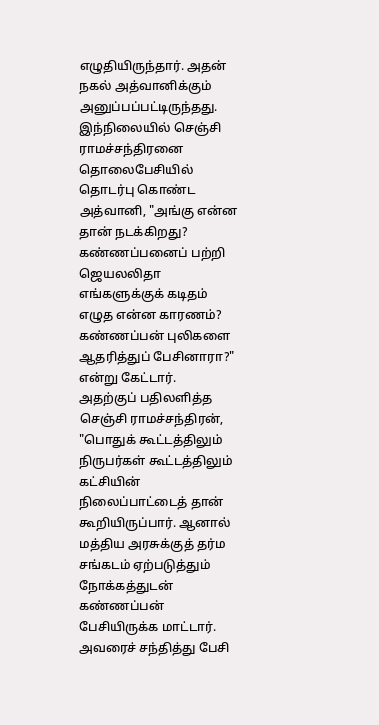எழுதியிருந்தார். அதன் நகல் அத்வானிக்கும் அனுப்பப்பட்டிருந்தது.
இந்நிலையில் செஞ்சி ராமச்சந்திரனை தொலைபேசியில் தொடர்பு கொண்ட அத்வானி, "அங்கு என்ன தான் நடக்கிறது? கண்ணப்பனைப் பற்றி ஜெயலலிதா எங்களுக்குக் கடிதம் எழுத என்ன காரணம்? கண்ணப்பன் புலிகளை ஆதரித்துப் பேசினாரா?" என்று கேட்டார்.
அதற்குப் பதிலளித்த செஞ்சி ராமச்சந்திரன், "பொதுக் கூட்டத்திலும் நிருபர்கள் கூட்டத்திலும் கட்சியின் நிலைப்பாட்டைத் தான் கூறியிருப்பார். ஆனால் மத்திய அரசுக்குத் தர்ம சங்கடம் ஏற்படுத்தும் நோக்கத்துடன் கண்ணப்பன் பேசியிருக்க மாட்டார். அவரைச் சந்தித்து பேசி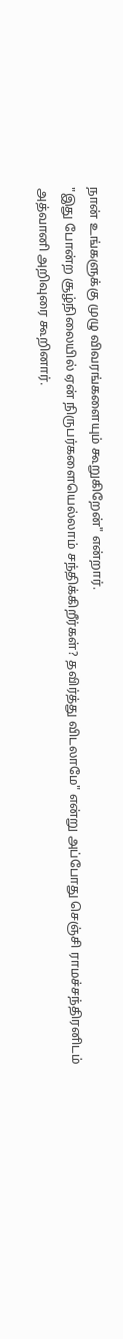நான் உங்களுக்கு முழு விவரங்களையும் கூறுகிறேன்" என்றார்.
"இது போன்ற சூழ்நிலையில் ஏன் நிருபர்களையெல்லாம் சந்திக்கிறீர்கள்? தவிர்த்து விடலாமே" என்று அப்போது செஞ்சி ராமச்சந்திரனிடம் அத்வானி அறிவுரை கூறினார்.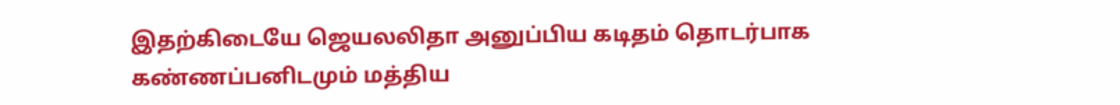இதற்கிடையே ஜெயலலிதா அனுப்பிய கடிதம் தொடர்பாக கண்ணப்பனிடமும் மத்திய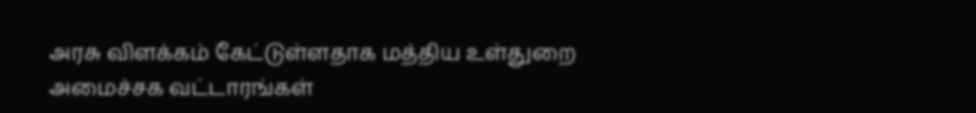அரசு விளக்கம் கேட்டுள்ளதாக மத்திய உள்துறை அமைச்சக வட்டாரங்கள்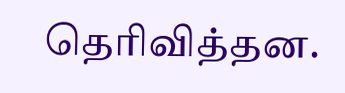தெரிவித்தன.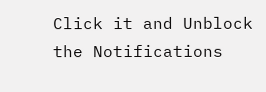Click it and Unblock the Notifications